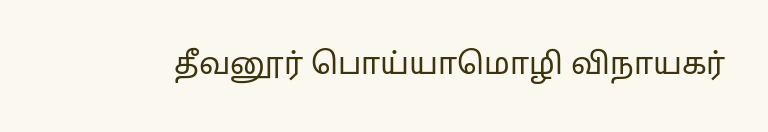தீவனூர் பொய்யாமொழி விநாயகர்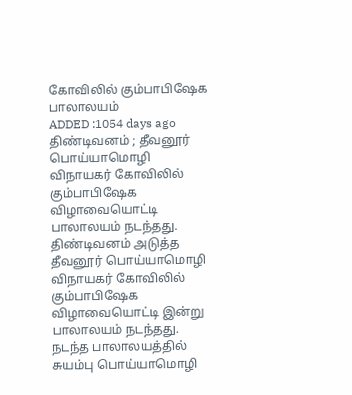கோவிலில் கும்பாபிஷேக பாலாலயம்
ADDED :1054 days ago
திண்டிவனம் ; தீவனூர் பொய்யாமொழி விநாயகர் கோவிலில் கும்பாபிஷேக விழாவையொட்டி பாலாலயம் நடந்தது.
திண்டிவனம் அடுத்த தீவனூர் பொய்யாமொழி விநாயகர் கோவிலில் கும்பாபிஷேக விழாவையொட்டி இன்று பாலாலயம் நடந்தது. நடந்த பாலாலயத்தில் சுயம்பு பொய்யாமொழி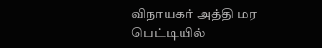விநாயகர் அத்தி மர பெட்டியில்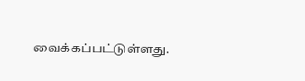வைக்கப்பட்டுள்ளது.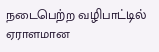நடைபெற்ற வழிபாட்டில் ஏராளமான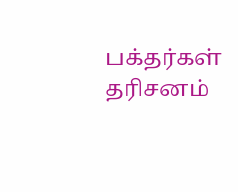பக்தர்கள் தரிசனம்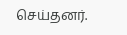செய்தனர்.